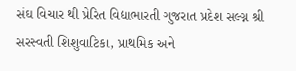સંઘ વિચાર થી પ્રેરિત વિદ્યાભારતી ગુજરાત પ્રદેશ સલ્ગ્ન શ્રી સરસ્વતી શિશુવાટિકા, પ્રાથમિક અને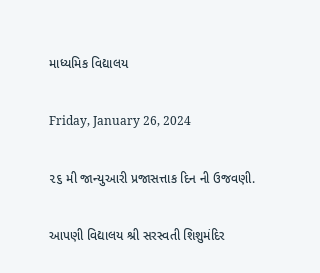માધ્યમિક વિદ્યાલય

Friday, January 26, 2024

૨૬ મી જાન્યુઆરી પ્રજાસત્તાક દિન ની ઉજવણી.

આપણી વિદ્યાલય શ્રી સરસ્વતી શિશુમંદિર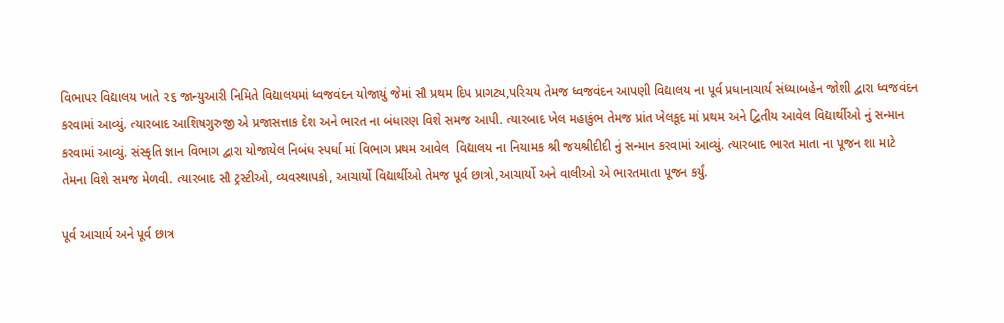વિભાપર વિદ્યાલય ખાતે ૨૬ જાન્યુઆરી નિમિતે વિદ્યાલયમાં ધ્વજવંદન યોજાયું જેમાં સૌ પ્રથમ દિપ પ્રાગટ્ય,પરિચય તેમજ ધ્વજવંદન આપણી વિદ્યાલય ના પૂર્વ પ્રધાનાચાર્ય સંધ્યાબહેન જોશી દ્વારા ધ્વજવંદન કરવામાં આવ્યું. ત્યારબાદ આશિષગુરુજી એ પ્રજાસત્તાક દેશ અને ભારત ના બંધારણ વિશે સમજ આપી. ત્યારબાદ ખેલ મહાકુંભ તેમજ પ્રાંત ખેલકૂદ માં પ્રથમ અને દ્વિતીય આવેલ વિદ્યાર્થીઓ નું સન્માન કરવામાં આવ્યું. સંસ્કૃતિ જ્ઞાન વિભાગ દ્વારા યોજાયેલ નિબંધ સ્પર્ધા માં વિભાગ પ્રથમ આવેલ  વિદ્યાલય ના નિયામક શ્રી જયશ્રીદીદી નું સન્માન કરવામાં આવ્યું. ત્યારબાદ ભારત માતા ના પૂજન શા માટે તેમના વિશે સમજ મેળવી. ત્યારબાદ સૌ ટ્રસ્ટીઓ, વ્યવસ્થાપકો, આચાર્યો વિદ્યાર્થીઓ તેમજ પૂર્વ છાત્રો,આચાર્યો અને વાલીઓ એ ભારતમાતા પૂજન કર્યું.

પૂર્વ આચાર્ય અને પૂર્વ છાત્ર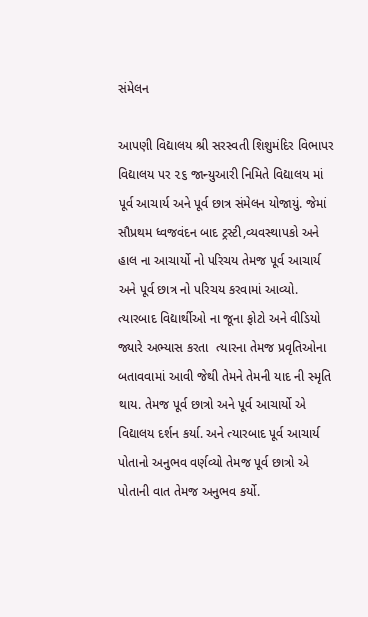સંમેલન

આપણી વિદ્યાલય શ્રી સરસ્વતી શિશુમંદિર વિભાપર વિદ્યાલય પર ૨૬ જાન્યુઆરી નિમિતે વિદ્યાલય માં પૂર્વ આચાર્ય અને પૂર્વ છાત્ર સંમેલન યોજાયું. જેમાં સૌપ્રથમ ધ્વજવંદન બાદ ટ્રસ્ટી,વ્યવસ્થાપકો અને હાલ ના આચાર્યો નો પરિચય તેમજ પૂર્વ આચાર્ય અને પૂર્વ છાત્ર નો પરિચય કરવામાં આવ્યો. ત્યારબાદ વિદ્યાર્થીઓ ના જૂના ફોટો અને વીડિયો જ્યારે અભ્યાસ કરતા  ત્યારના તેમજ પ્રવૃતિઓના બતાવવામાં આવી જેથી તેમને તેમની યાદ ની સ્મૃતિ થાય. તેમજ પૂર્વ છાત્રો અને પૂર્વ આચાર્યો એ વિદ્યાલય દર્શન કર્યા. અને ત્યારબાદ પૂર્વ આચાર્ય પોતાનો અનુભવ વર્ણવ્યો તેમજ પૂર્વ છાત્રો એ પોતાની વાત તેમજ અનુભવ કર્યો.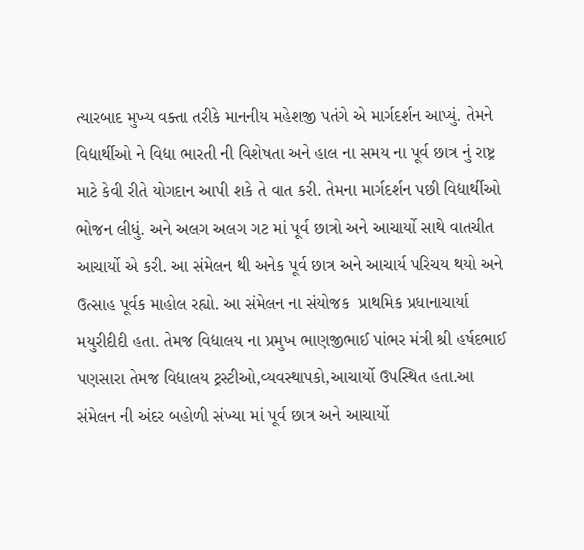ત્યારબાદ મુખ્ય વક્તા તરીકે માનનીય મહેશજી પતંગે એ માર્ગદર્શન આપ્યું. તેમને વિદ્યાર્થીઓ ને વિદ્યા ભારતી ની વિશેષતા અને હાલ ના સમય ના પૂર્વ છાત્ર નું રાષ્ટ્ર માટે કેવી રીતે યોગદાન આપી શકે તે વાત કરી. તેમના માર્ગદર્શન પછી વિદ્યાર્થીઓ ભોજન લીધું. અને અલગ અલગ ગટ માં પૂર્વ છાત્રો અને આચાર્યો સાથે વાતચીત આચાર્યો એ કરી. આ સંમેલન થી અનેક પૂર્વ છાત્ર અને આચાર્ય પરિચય થયો અને ઉત્સાહ પૂર્વક માહોલ રહ્યો. આ સંમેલન ના સંયોજક  પ્રાથમિક પ્રધાનાચાર્યા મયુરીદીદી હતા. તેમજ વિદ્યાલય ના પ્રમુખ ભાણજીભાઈ પાંભર મંત્રી શ્રી હર્ષદભાઈ પણસારા તેમજ વિદ્યાલય ટ્રસ્ટીઓ,વ્યવસ્થાપકો,આચાર્યો ઉપસ્થિત હતા.આ સંમેલન ની અંદર બહોળી સંખ્યા માં પૂર્વ છાત્ર અને આચાર્યો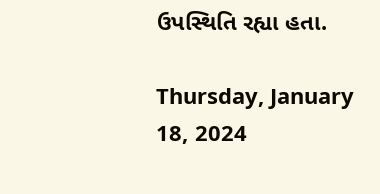ઉપસ્થિતિ રહ્યા હતા.

Thursday, January 18, 2024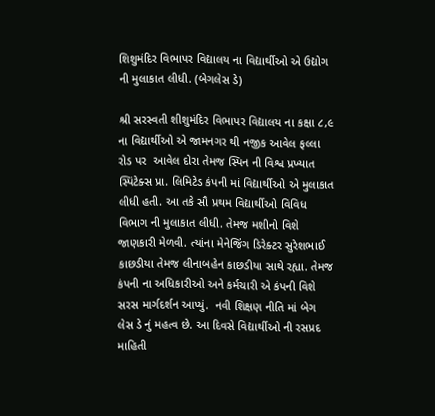શિશુમંદિર વિભાપર વિદ્યાલય ના વિદ્યાર્થીઓ એ ઉદ્યોગ ની મુલાકાત લીધી. (બેગલેસ ડે)

શ્રી સરસ્વતી શીશુમંદિર વિભાપર વિદ્યાલય ના કક્ષા ૮,૯ ના વિદ્યાર્થીઓ એ જામનગર થી નજીક આવેલ ફલ્લા રોડ પર  આવેલ દોરા તેમજ સ્પિન ની વિશ્વ પ્રખ્યાત સ્પિંટેક્સ પ્રા. લિમિટેડ કંપની માં વિદ્યાર્થીઓ એ મુલાકાત લીધી હતી. આ તકે સૌ પ્રથમ વિદ્યાર્થીઓ વિવિધ વિભાગ ની મુલાકાત લીધી. તેમજ મશીનો વિશે જાણકારી મેળવી. ત્યાંના મેનેજિંગ ડિરેક્ટર સુરેશભાઈ કાછડીયા તેમજ લીનાબહેન કાછડીયા સાથે રહ્યા. તેમજ કંપની ના અધિકારીઓ અને કર્મચારી એ કંપની વિશે સરસ માર્ગદર્શન આપ્યું.  નવી શિક્ષણ નીતિ માં બેગ લેસ ડે નું મહત્વ છે. આ દિવસે વિદ્યાર્થીઓ ની રસપ્રદ માહિતી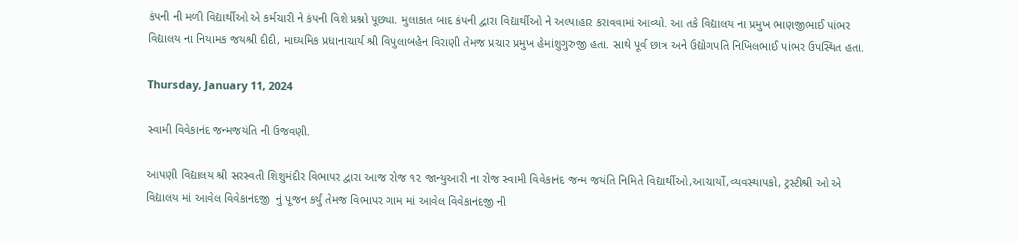કંપની ની મળી વિદ્યાર્થીઓ એ કર્મચારી ને કંપની વિશે પ્રશ્નો પૂછ્યા. મુલાકાત બાદ કંપની દ્વારા વિદ્યાર્થીઓ ને અલ્પાહાર કરાવવામાં આવ્યો. આ તકે વિદ્યાલય ના પ્રમુખ ભાણજીભાઈ પાંભર વિદ્યાલય ના નિયામક જયશ્રી દીદી, માઘ્યમિક પ્રધાનાચાર્ય શ્રી વિપુલાબહેન વિરાણી તેમજ પ્રચાર પ્રમુખ હેમાંશુગુરુજી હતા. સાથે પૂર્વ છાત્ર અને ઉદ્યોગપતિ નિખિલભાઈ પાંભર ઉપસ્થિત હતા.

Thursday, January 11, 2024

સ્વામી વિવેકાનંદ જન્મજયંતિ ની ઉજવણી.

આપણી વિદ્યાલય શ્રી સરસ્વતી શિશુમંદીર વિભાપર દ્વારા આજ રોજ ૧૨ જાન્યુઆરી ના રોજ સ્વામી વિવેકાનંદ જન્મ જયંતિ નિમિતે વિદ્યાર્થીઓ,આચાર્યો,વ્યવસ્થાપકો, ટ્રસ્ટીશ્રી ઓ એ વિદ્યાલય માં આવેલ વિવેકાનંદજી  નું પૂજન કર્યું તેમજ વિભાપર ગામ માં આવેલ વિવેકાનંદજી ની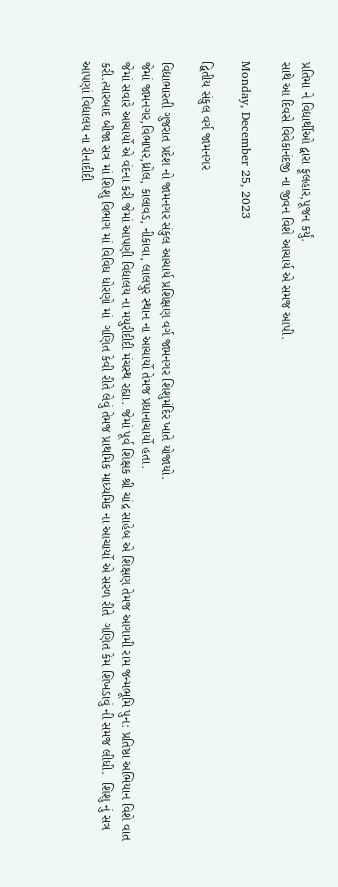પ્રતિમા ને વિદ્યાર્થીઓ દ્વારા ફૂલહાર,પૂજન કર્યું.
સાથે આ દિવસે વિવેકાનંદજી ના જીવન વિશે આચાર્ય એ સમજ આપી.

Monday, December 25, 2023

દ્વિતીય સંકુલ વર્ગ જામનગર

વિદ્યાભારતી ગુજરાત પ્રદેશ નો જામનગર સંકુલ આચાર્ય પ્રશિક્ષણ વર્ગ જામનગર શિશુમંદિર ખાતે યોજાયો.
જેમાં જામનગર,વિભાપર,ધ્રોલ, કાલાવડ, નીકાવા, લાલપુર સ્થાન ના આચાર્યો તેમજ પ્રધાનાચાર્યો હતા.
જેમાં સવારે આચાર્યો એ વંદના કરી જેમાં આપણી વિદ્યાલય ના મયુરીદીદી મંચસ્થ રહ્યા. જેમાં પૂર્વ શિક્ષક શ્રી ચાંદ્ર સાહેબ એ શિક્ષણ તેમજ આગામી રામ જન્મભૂમિ પુન: પ્રતિષ્ઠા અભિયાન વિશે વાત કરી.ત્યારબાદ બીજા સત્ર માં શિશુ વિભાગ માં વિવિધ ધોરણો માં  ગણિત કેવી રીતે લેવું તેમજ પ્રાથમિક માધ્યમિક ના આચાર્યો એ સરળ રીતે  ગણિત કેમ શિખડાવું ની સમજ લીધી.  શિશુ નું સત્ર આપણાં વિદ્યાલય ના રીનાદીદી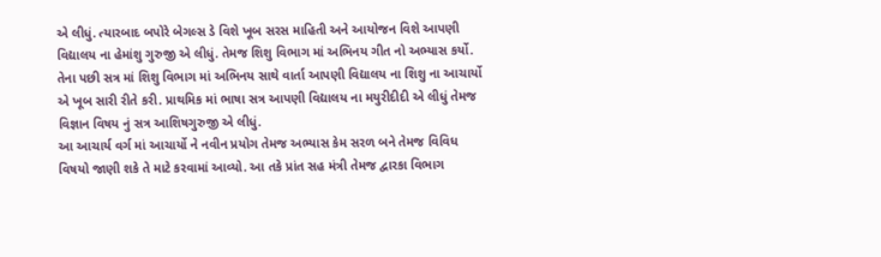એ લીધું. ત્યારબાદ બપોરે બેગલ્સ ડે વિશે ખૂબ સરસ માહિતી અને આયોજન વિશે આપણી વિદ્યાલય ના હેમાંશુ ગુરુજી એ લીધું. તેમજ શિશુ વિભાગ માં અભિનય ગીત નો અભ્યાસ કર્યો.
તેના પછી સત્ર માં શિશુ વિભાગ માં અભિનય સાથે વાર્તા આપણી વિદ્યાલય ના શિશુ ના આચાર્યો એ ખૂબ સારી રીતે કરી. પ્રાથમિક માં ભાષા સત્ર આપણી વિદ્યાલય ના મયુરીદીદી એ લીધું તેમજ વિજ્ઞાન વિષય નું સત્ર આશિષગુરુજી એ લીધું.
આ આચાર્ય વર્ગ માં આચાર્યો ને નવીન પ્રયોગ તેમજ અભ્યાસ કેમ સરળ બને તેમજ વિવિધ વિષયો જાણી શકે તે માટે કરવામાં આવ્યો. આ તકે પ્રાંત સહ મંત્રી તેમજ દ્વારકા વિભાગ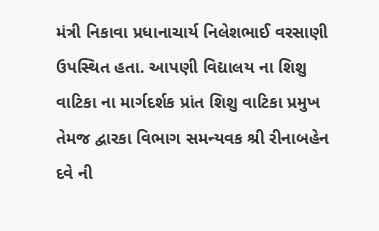મંત્રી નિકાવા પ્રધાનાચાર્ય નિલેશભાઈ વરસાણી ઉપસ્થિત હતા. આપણી વિદ્યાલય ના શિશુ વાટિકા ના માર્ગદર્શક પ્રાંત શિશુ વાટિકા પ્રમુખ તેમજ દ્વારકા વિભાગ સમન્યવક શ્રી રીનાબહેન દવે ની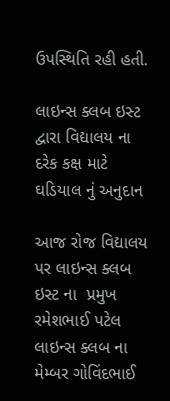ઉપસ્થિતિ રહી હતી.

લાઇન્સ ક્લબ ઇસ્ટ દ્વારા વિદ્યાલય ના દરેક કક્ષ માટે ઘડિયાલ નું અનુદાન

આજ રોજ વિદ્યાલય પર લાઇન્સ ક્લબ ઇસ્ટ ના  પ્રમુખ રમેશભાઈ પટેલ લાઇન્સ ક્લબ ના મેમ્બર ગોવિંદભાઈ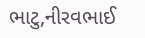ભાટુ,નીરવભાઈ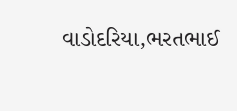વાડોદરિયા,ભરતભાઈ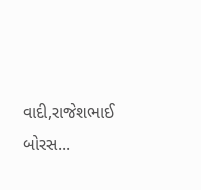વાદી,રાજેશભાઈ બોરસ...